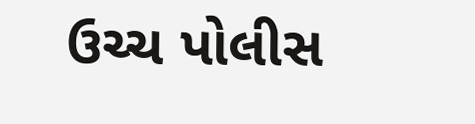ઉચ્ચ પોલીસ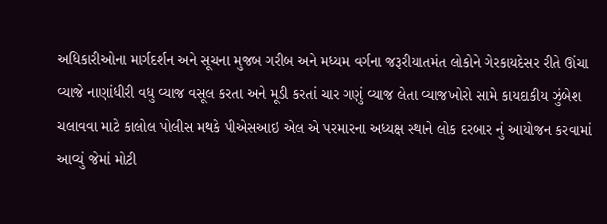અધિકારીઓના માર્ગદર્શન અને સૂચના મુજબ ગરીબ અને મધ્યમ વર્ગના જરૂરીયાતમંત લોકોને ગેરકાયદેસર રીતે ઊંચા વ્યાજે નાણાંધીરી વધુ વ્યાજ વસૂલ કરતા અને મૂડી કરતાં ચાર ગણું વ્યાજ લેતા વ્યાજખોરો સામે કાયદાકીય ઝુંબેશ ચલાવવા માટે કાલોલ પોલીસ મથકે પીએસઆઇ એલ એ પરમારના અધ્યક્ષ સ્થાને લોક દરબાર નું આયોજન કરવામાં આવ્યું જેમાં મોટી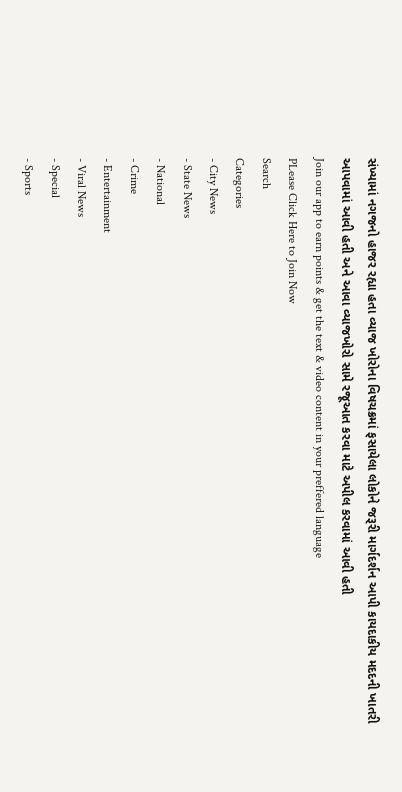સંખ્યામાં નગજનો હાજર રહ્યા હતા વ્યાજ ખોરોના વિષચક્રમાં ફસાયેલા લોકોને જરૂરી માર્ગદર્શન આપી કાયદાકીય મદદની ખાતરી આપવામાં આવી હતી અને આવા વ્યાજખોરો સામે રજૂઆત કરવા માટે અપીલ કરવામાં આવી હતી
Join our app to earn points & get the text & video content in your preffered language
PLease Click Here to Join Now
Search
Categories
- City News
- State News
- National
- Crime
- Entertainment
- Viral News
- Special
- Sports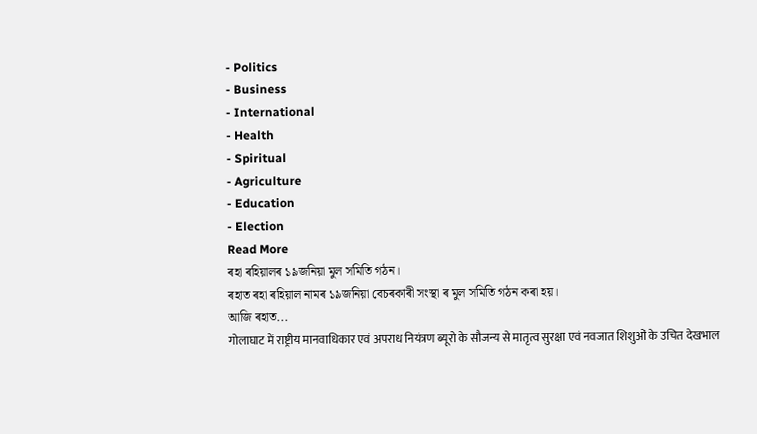- Politics
- Business
- International
- Health
- Spiritual
- Agriculture
- Education
- Election
Read More
ৰহা ৰহিয়ালৰ ১৯জনিয়া মুল সমিতি গঠন।
ৰহাত ৰহা ৰহিয়াল নামৰ ১৯জনিয়া বেচৰকাৰী সংস্থা ৰ মুল সমিতি গঠন কৰা হয়।
আজি ৰহাত...
गोलाघाट में राष्ट्रीय मानवाधिकार एवं अपराध नियंत्रण ब्यूरो के सौजन्य से मातृत्व सुरक्षा एवं नवजात शिशुओं के उचित देखभाल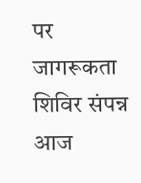पर जागरूकता शिविर संपन्न
आज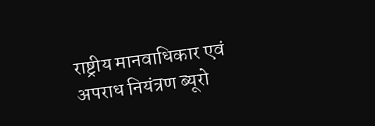राष्ट्रीय मानवाधिकार एवं अपराध नियंत्रण ब्यूरो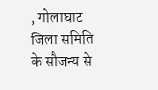, गोलाघाट जिला समिति के सौजन्य से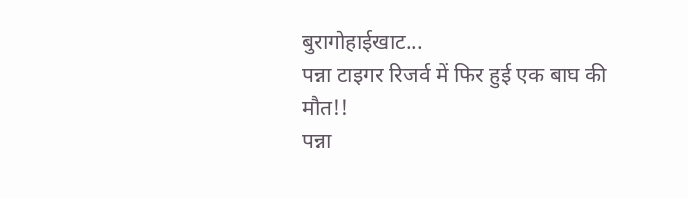बुरागोहाईखाट...
पन्ना टाइगर रिजर्व में फिर हुई एक बाघ की मौत!!
पन्ना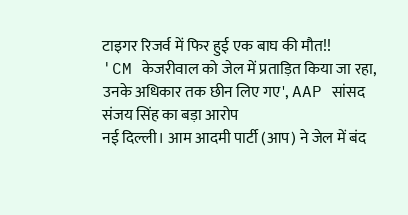टाइगर रिजर्व में फिर हुई एक बाघ की मौत!!
'CM केजरीवाल को जेल में प्रताड़ित किया जा रहा, उनके अधिकार तक छीन लिए गए', AAP सांसद संजय सिंह का बड़ा आरोप
नई दिल्ली। आम आदमी पार्टी (आप) ने जेल में बंद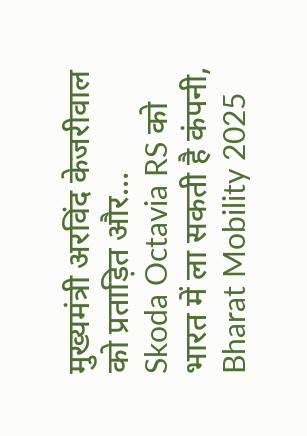मुख्यमंत्री अरविंद केजरीवाल को प्रताड़ित और...
Skoda Octavia RS को भारत में ला सकती है कंपनी, Bharat Mobility 2025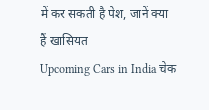में कर सकती है पेश, जानें क्या हैं खासियत
Upcoming Cars in India चेक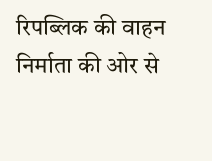रिपब्लिक की वाहन निर्माता की ओर से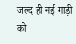जल्द ही नई गाड़ी को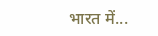भारत में...